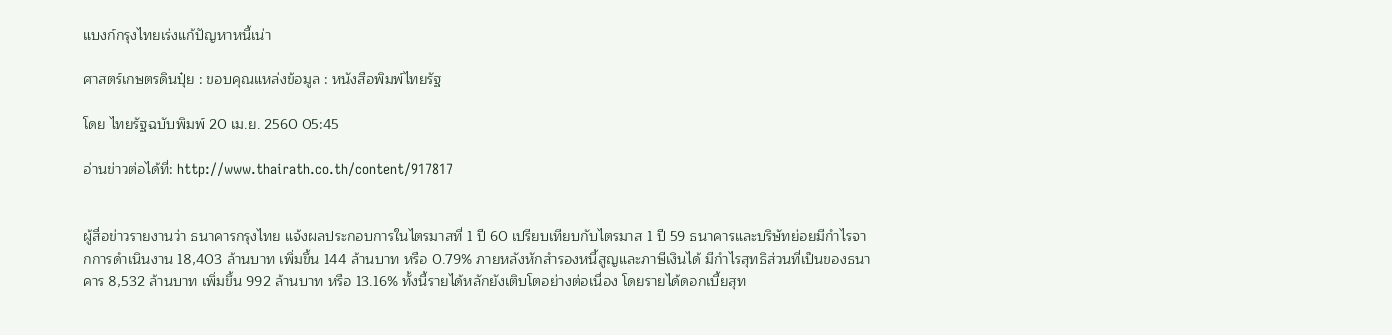แบงก์กรุงไทยเร่งแก้ปัญหาหนี้เน่า

ศาสตร์เกษตรดินปุ๋ย : ขอบคุณแหล่งข้อมูล : หนังสือพิมพ์ไทยรัฐ

โดย ไทยรัฐฉบับพิมพ์ 20 เม.ย. 2560 05:45

อ่านข่าวต่อได้ที่: http://www.thairath.co.th/content/917817


ผู้สื่อข่าวรายงานว่า ธนาคารกรุงไทย แจ้งผลประกอบการในไตรมาสที่ 1 ปี 60 เปรียบเทียบกับไตรมาส 1 ปี 59 ธนาคารและบริษัทย่อยมีกำไรจากการดำเนินงาน 18,403 ล้านบาท เพิ่มขึ้น 144 ล้านบาท หรือ 0.79% ภายหลังหักสำรองหนี้สูญและภาษีเงินได้ มีกำไรสุทธิส่วนที่เป็นของธนาคาร 8,532 ล้านบาท เพิ่มขึ้น 992 ล้านบาท หรือ 13.16% ทั้งนี้รายได้หลักยังเติบโตอย่างต่อเนื่อง โดยรายได้ดอกเบี้ยสุท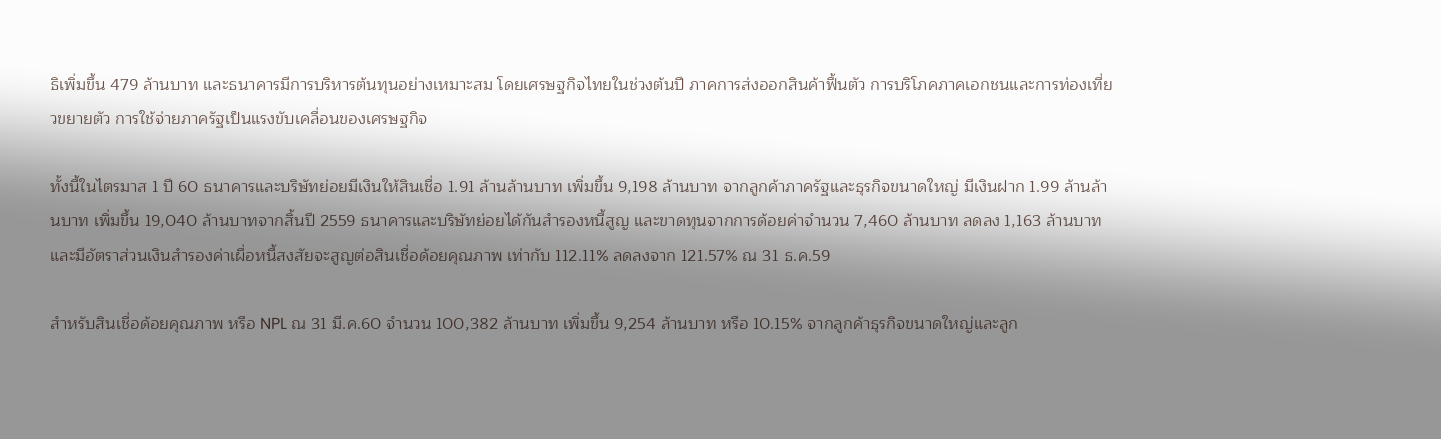ธิเพิ่มขึ้น 479 ล้านบาท และธนาคารมีการบริหารต้นทุนอย่างเหมาะสม โดยเศรษฐกิจไทยในช่วงต้นปี ภาคการส่งออกสินค้าฟื้นตัว การบริโภคภาคเอกชนและการท่องเที่ยวขยายตัว การใช้จ่ายภาครัฐเป็นแรงขับเคลื่อนของเศรษฐกิจ

ทั้งนี้ในไตรมาส 1 ปี 60 ธนาคารและบริษัทย่อยมีเงินให้สินเชื่อ 1.91 ล้านล้านบาท เพิ่มขึ้น 9,198 ล้านบาท จากลูกค้าภาครัฐและธุรกิจขนาดใหญ่ มีเงินฝาก 1.99 ล้านล้านบาท เพิ่มขึ้น 19,040 ล้านบาทจากสิ้นปี 2559 ธนาคารและบริษัทย่อยได้กันสำรองหนี้สูญ และขาดทุนจากการด้อยค่าจำนวน 7,460 ล้านบาท ลดลง 1,163 ล้านบาท และมีอัตราส่วนเงินสำรองค่าเผื่อหนี้สงสัยจะสูญต่อสินเชื่อด้อยคุณภาพ เท่ากับ 112.11% ลดลงจาก 121.57% ณ 31 ธ.ค.59

สำหรับสินเชื่อด้อยคุณภาพ หรือ NPL ณ 31 มี.ค.60 จำนวน 100,382 ล้านบาท เพิ่มขึ้น 9,254 ล้านบาท หรือ 10.15% จากลูกค้าธุรกิจขนาดใหญ่และลูก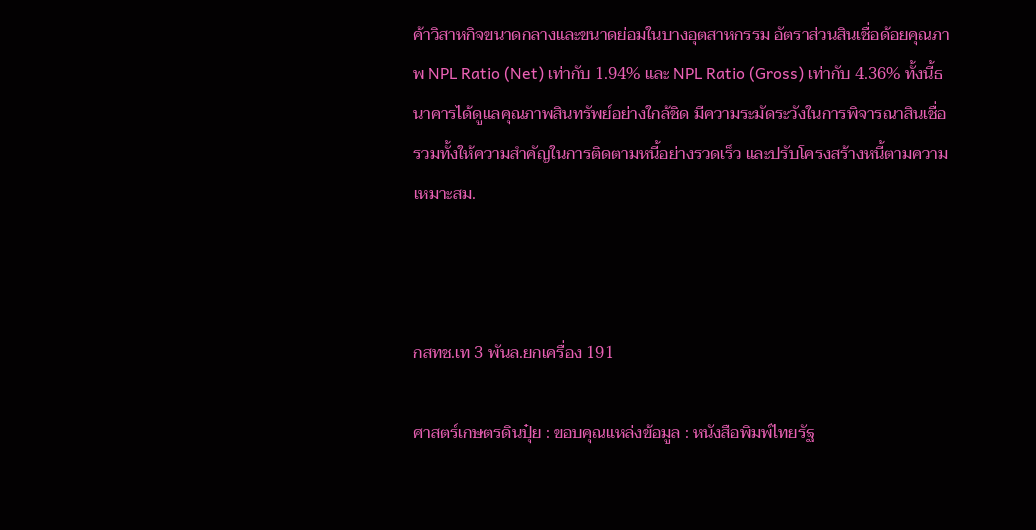ค้าวิสาหกิจขนาดกลางและขนาดย่อมในบางอุตสาหกรรม อัตราส่วนสินเชื่อด้อยคุณภาพ NPL Ratio (Net) เท่ากับ 1.94% และ NPL Ratio (Gross) เท่ากับ 4.36% ทั้งนี้ธนาคารได้ดูแลคุณภาพสินทรัพย์อย่างใกล้ชิด มีความระมัดระวังในการพิจารณาสินเชื่อ รวมทั้งให้ความสำคัญในการติดตามหนี้อย่างรวดเร็ว และปรับโครงสร้างหนี้ตามความเหมาะสม.



กสทช.เท 3 พันล.ยกเครื่อง 191

ศาสตร์เกษตรดินปุ๋ย : ขอบคุณแหล่งข้อมูล : หนังสือพิมพ์ไทยรัฐ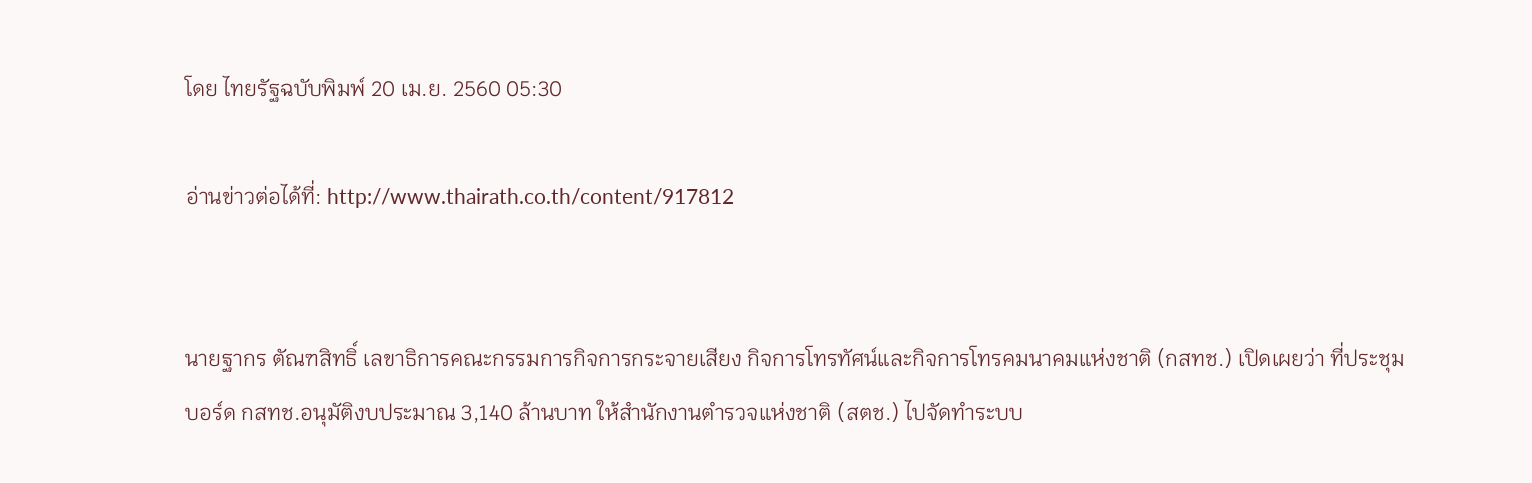โดย ไทยรัฐฉบับพิมพ์ 20 เม.ย. 2560 05:30

อ่านข่าวต่อได้ที่: http://www.thairath.co.th/content/917812


นายฐากร ตัณฑสิทธิ์ เลขาธิการคณะกรรมการกิจการกระจายเสียง กิจการโทรทัศน์และกิจการโทรคมนาคมแห่งชาติ (กสทช.) เปิดเผยว่า ที่ประชุมบอร์ด กสทช.อนุมัติงบประมาณ 3,140 ล้านบาท ให้สำนักงานตำรวจแห่งชาติ (สตช.) ไปจัดทำระบบ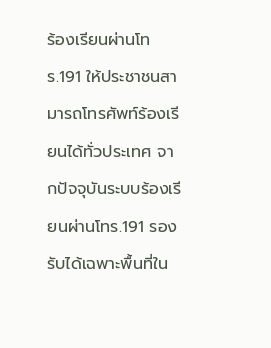ร้องเรียนผ่านโทร.191 ให้ประชาชนสามารถโทรศัพท์ร้องเรียนได้ทั่วประเทศ จากปัจจุบันระบบร้องเรียนผ่านโทร.191 รองรับได้เฉพาะพื้นที่ใน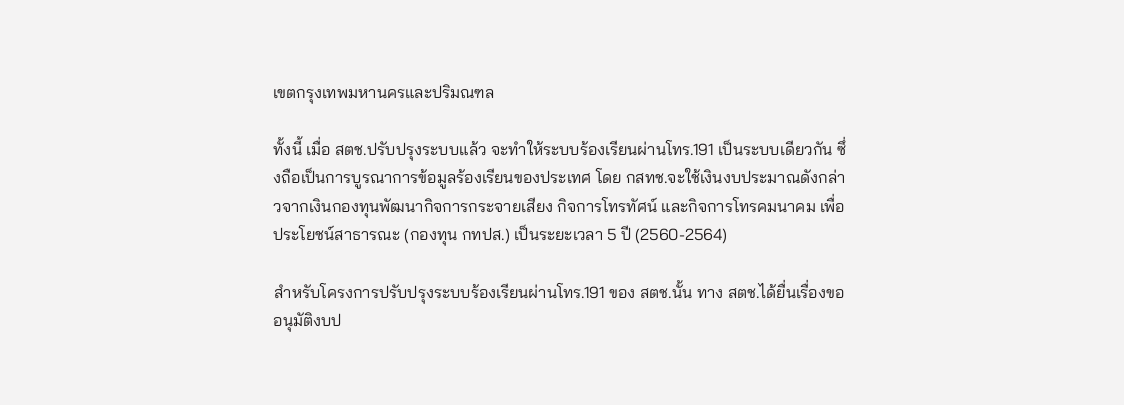เขตกรุงเทพมหานครและปริมณฑล

ทั้งนี้ เมื่อ สตช.ปรับปรุงระบบแล้ว จะทำให้ระบบร้องเรียนผ่านโทร.191 เป็นระบบเดียวกัน ซึ่งถือเป็นการบูรณาการข้อมูลร้องเรียนของประเทศ โดย กสทช.จะใช้เงินงบประมาณดังกล่าวจากเงินกองทุนพัฒนากิจการกระจายเสียง กิจการโทรทัศน์ และกิจการโทรคมนาคม เพื่อประโยชน์สาธารณะ (กองทุน กทปส.) เป็นระยะเวลา 5 ปี (2560-2564)

สำหรับโครงการปรับปรุงระบบร้องเรียนผ่านโทร.191 ของ สตช.นั้น ทาง สตช.ได้ยื่นเรื่องขออนุมัติงบป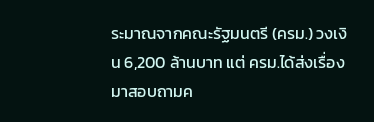ระมาณจากคณะรัฐมนตรี (ครม.) วงเงิน 6,200 ล้านบาท แต่ ครม.ได้ส่งเรื่องมาสอบถามค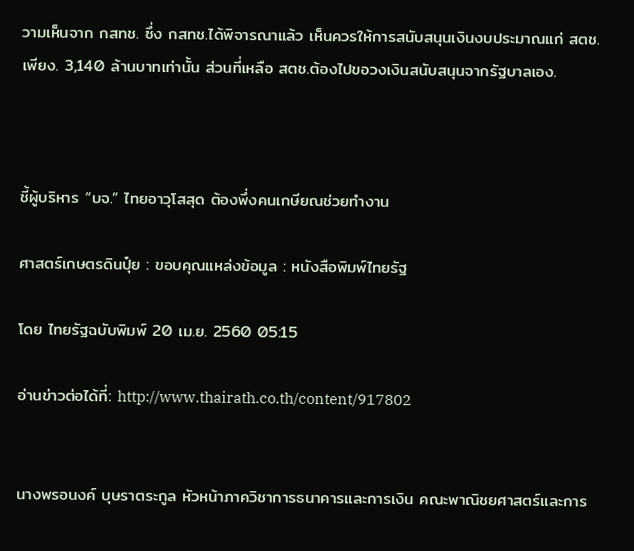วามเห็นจาก กสทช. ซึ่ง กสทช.ได้พิจารณาแล้ว เห็นควรให้การสนับสนุนเงินงบประมาณแก่ สตช.เพียง. 3,140 ล้านบาทเท่านั้น ส่วนที่เหลือ สตช.ต้องไปขอวงเงินสนับสนุนจากรัฐบาลเอง.



ชี้ผู้บริหาร “บจ.” ไทยอาวุโสสุด ต้องพึ่งคนเกษียณช่วยทำงาน

ศาสตร์เกษตรดินปุ๋ย : ขอบคุณแหล่งข้อมูล : หนังสือพิมพ์ไทยรัฐ

โดย ไทยรัฐฉบับพิมพ์ 20 เม.ย. 2560 05:15

อ่านข่าวต่อได้ที่: http://www.thairath.co.th/content/917802


นางพรอนงค์ บุษราตระกูล หัวหน้าภาควิชาการธนาคารและการเงิน คณะพาณิชยศาสตร์และการ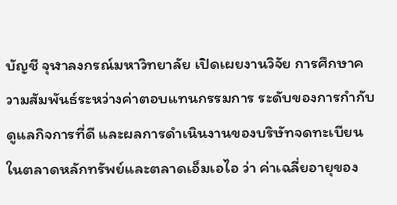บัญชี จุฬาลงกรณ์มหาวิทยาลัย เปิดเผยงานวิจัย การศึกษาความสัมพันธ์ระหว่างค่าตอบแทนกรรมการ ระดับของการกำกับดูแลกิจการที่ดี และผลการดำเนินงานของบริษัทจดทะเบียนในตลาดหลักทรัพย์และตลาดเอ็มเอไอ ว่า ค่าเฉลี่ยอายุของ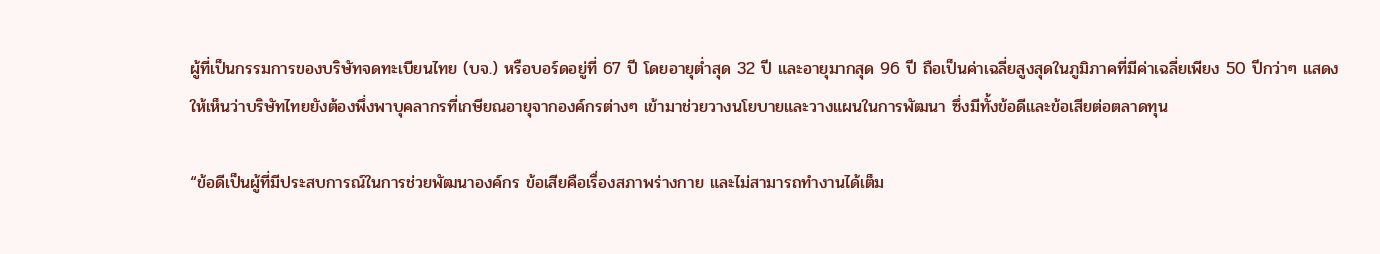ผู้ที่เป็นกรรมการของบริษัทจดทะเบียนไทย (บจ.) หรือบอร์ดอยู่ที่ 67 ปี โดยอายุต่ำสุด 32 ปี และอายุมากสุด 96 ปี ถือเป็นค่าเฉลี่ยสูงสุดในภูมิภาคที่มีค่าเฉลี่ยเพียง 50 ปีกว่าๆ แสดงให้เห็นว่าบริษัทไทยยังต้องพึ่งพาบุคลากรที่เกษียณอายุจากองค์กรต่างๆ เข้ามาช่วยวางนโยบายและวางแผนในการพัฒนา ซึ่งมีทั้งข้อดีและข้อเสียต่อตลาดทุน

“ข้อดีเป็นผู้ที่มีประสบการณ์ในการช่วยพัฒนาองค์กร ข้อเสียคือเรื่องสภาพร่างกาย และไม่สามารถทำงานได้เต็ม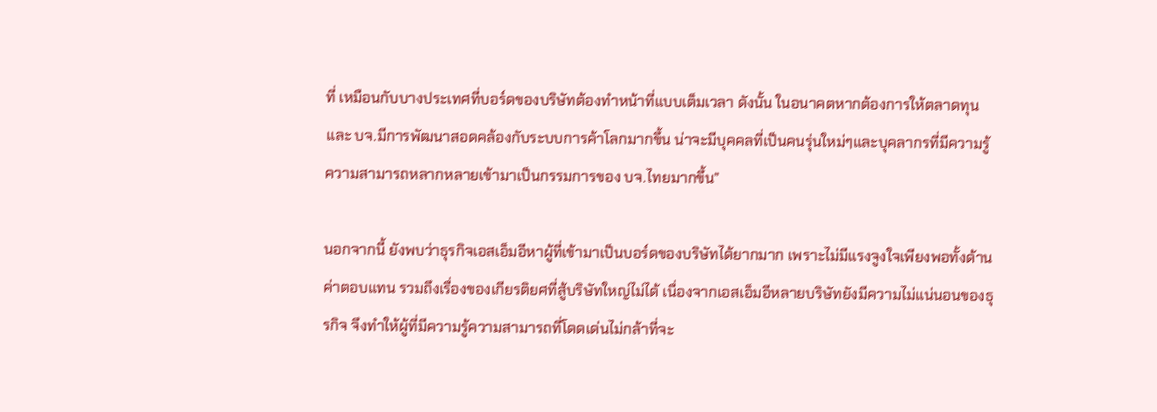ที่ เหมือนกับบางประเทศที่บอร์ดของบริษัทต้องทำหน้าที่แบบเต็มเวลา ดังนั้น ในอนาคตหากต้องการให้ตลาดทุนและ บจ.มีการพัฒนาสอดคล้องกับระบบการค้าโลกมากขึ้น น่าจะมีบุคคลที่เป็นคนรุ่นใหม่ๆและบุคลากรที่มีความรู้ความสามารถหลากหลายเข้ามาเป็นกรรมการของ บจ.ไทยมากขึ้น”

นอกจากนี้ ยังพบว่าธุรกิจเอสเอ็มอีหาผู้ที่เข้ามาเป็นบอร์ดของบริษัทได้ยากมาก เพราะไม่มีแรงจูงใจเพียงพอทั้งด้านค่าตอบแทน รวมถึงเรื่องของเกียรติยศที่สู้บริษัทใหญ่ไม่ได้ เนื่องจากเอสเอ็มอีหลายบริษัทยังมีความไม่แน่นอนของธุรกิจ จึงทำให้ผู้ที่มีความรู้ความสามารถที่โดดเด่นไม่กล้าที่จะ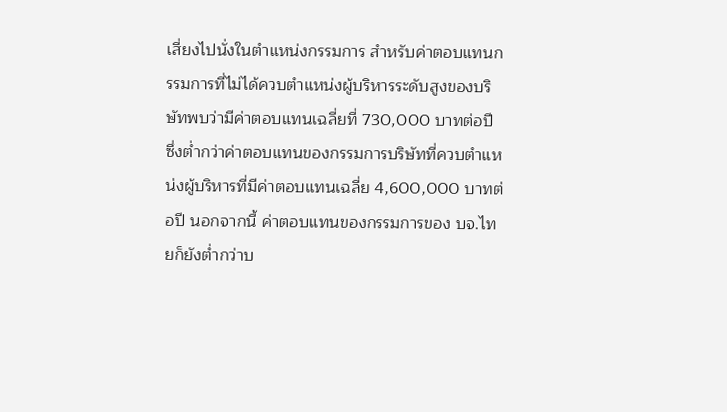เสี่ยงไปนั่งในตำแหน่งกรรมการ สำหรับค่าตอบแทนกรรมการที่ไม่ได้ควบตำแหน่งผู้บริหารระดับสูงของบริษัทพบว่ามีค่าตอบแทนเฉลี่ยที่ 730,000 บาทต่อปี ซึ่งต่ำกว่าค่าตอบแทนของกรรมการบริษัทที่ควบตำแหน่งผู้บริหารที่มีค่าตอบแทนเฉลี่ย 4,600,000 บาทต่อปี นอกจากนี้ ค่าตอบแทนของกรรมการของ บจ.ไทยก็ยังต่ำกว่าบ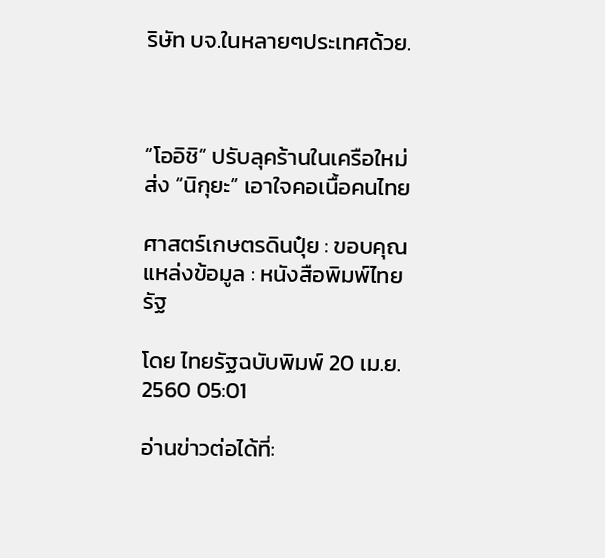ริษัท บจ.ในหลายๆประเทศด้วย.



“โออิชิ” ปรับลุคร้านในเครือใหม่ ส่ง “นิกุยะ” เอาใจคอเนื้อคนไทย

ศาสตร์เกษตรดินปุ๋ย : ขอบคุณแหล่งข้อมูล : หนังสือพิมพ์ไทยรัฐ

โดย ไทยรัฐฉบับพิมพ์ 20 เม.ย. 2560 05:01

อ่านข่าวต่อได้ที่: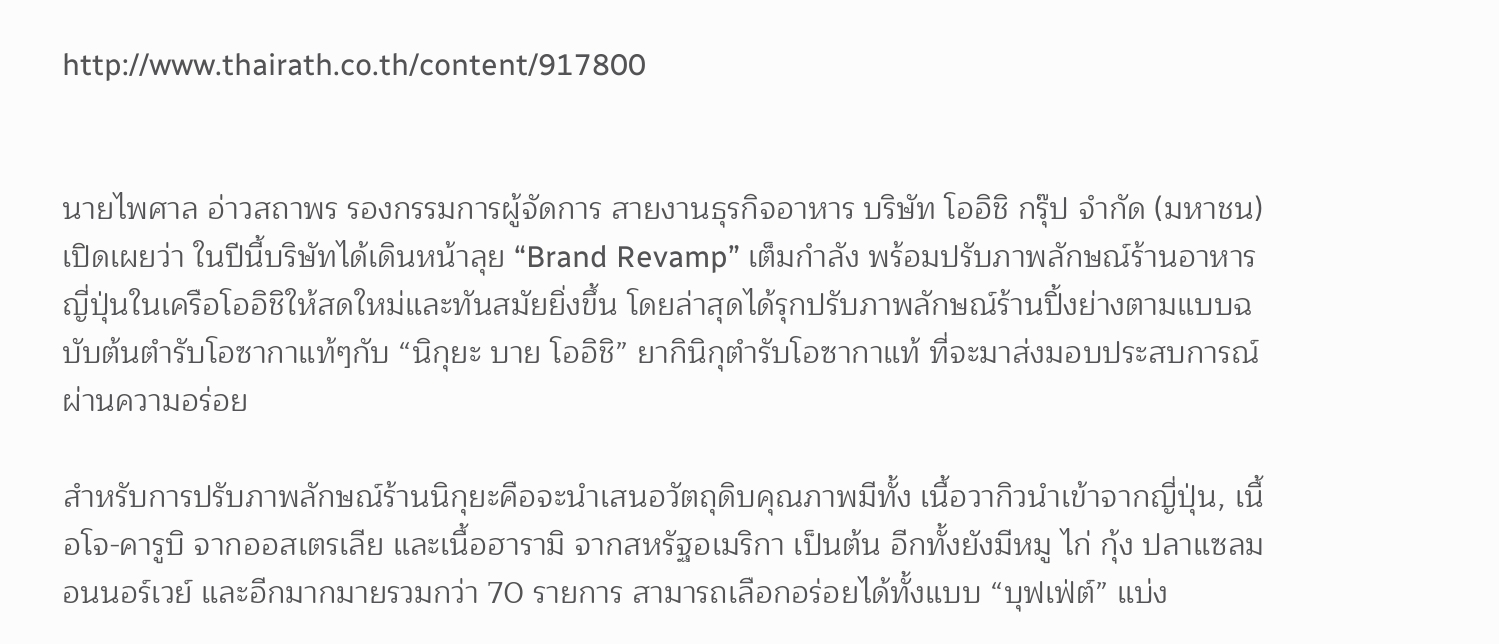http://www.thairath.co.th/content/917800


นายไพศาล อ่าวสถาพร รองกรรมการผู้จัดการ สายงานธุรกิจอาหาร บริษัท โออิชิ กรุ๊ป จำกัด (มหาชน) เปิดเผยว่า ในปีนี้บริษัทได้เดินหน้าลุย “Brand Revamp” เต็มกำลัง พร้อมปรับภาพลักษณ์ร้านอาหารญี่ปุ่นในเครือโออิชิให้สดใหม่และทันสมัยยิ่งขึ้น โดยล่าสุดได้รุกปรับภาพลักษณ์ร้านปิ้งย่างตามแบบฉบับต้นตำรับโอซากาแท้ๆกับ “นิกุยะ บาย โออิชิ” ยากินิกุตำรับโอซากาแท้ ที่จะมาส่งมอบประสบการณ์ผ่านความอร่อย

สำหรับการปรับภาพลักษณ์ร้านนิกุยะคือจะนำเสนอวัตถุดิบคุณภาพมีทั้ง เนื้อวากิวนำเข้าจากญี่ปุ่น, เนื้อโจ-คารูบิ จากออสเตรเลีย และเนื้อฮารามิ จากสหรัฐอเมริกา เป็นต้น อีกทั้งยังมีหมู ไก่ กุ้ง ปลาแซลมอนนอร์เวย์ และอีกมากมายรวมกว่า 70 รายการ สามารถเลือกอร่อยได้ทั้งแบบ “บุฟเฟ่ต์” แบ่ง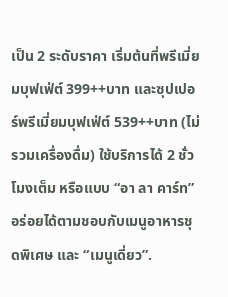เป็น 2 ระดับราคา เริ่มต้นที่พรีเมี่ยมบุฟเฟ่ต์ 399++บาท และซุปเปอร์พรีเมี่ยมบุฟเฟ่ต์ 539++บาท (ไม่รวมเครื่องดื่ม) ใช้บริการได้ 2 ชั่วโมงเต็ม หรือแบบ “อา ลา คาร์ท” อร่อยได้ตามชอบกับเมนูอาหารชุดพิเศษ และ “เมนูเดี่ยว”.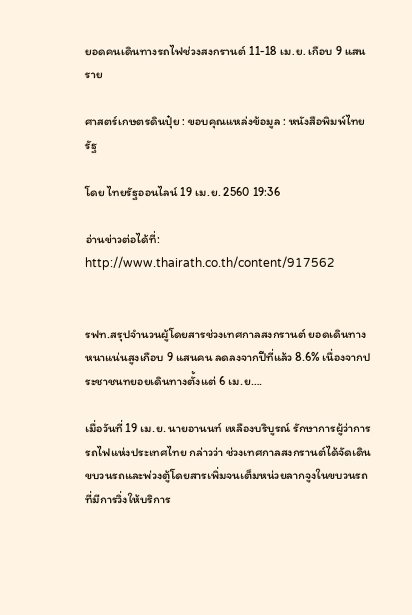ยอดคนเดินทางรถไฟช่วงสงกรานต์ 11-18 เม.ย. เกือบ 9 แสนราย

ศาสตร์เกษตรดินปุ๋ย : ขอบคุณแหล่งข้อมูล : หนังสือพิมพ์ไทยรัฐ

โดย ไทยรัฐออนไลน์ 19 เม.ย. 2560 19:36

อ่านข่าวต่อได้ที่: http://www.thairath.co.th/content/917562


รฟท.สรุปจำนวนผู้โดยสารช่วงเทศกาลสงกรานต์ ยอดเดินทางหนาแน่นสูงเกือบ 9 แสนคน ลดลงจากปีที่แล้ว 8.6% เนื่องจากประชาชนทยอยเดินทางตั้งแต่ 6 เม.ย….

เมื่อวันที่ 19 เม.ย. นายอานนท์ เหลืองบริบูรณ์ รักษาการผู้ว่าการรถไฟแห่งประเทศไทย กล่าวว่า ช่วงเทศกาลสงกรานต์ได้จัดเดินขบวนรถและพ่วงตู้โดยสารเพิ่มจนเต็มหน่วยลากจูงในขบวนรถที่มีการวิ่งให้บริการ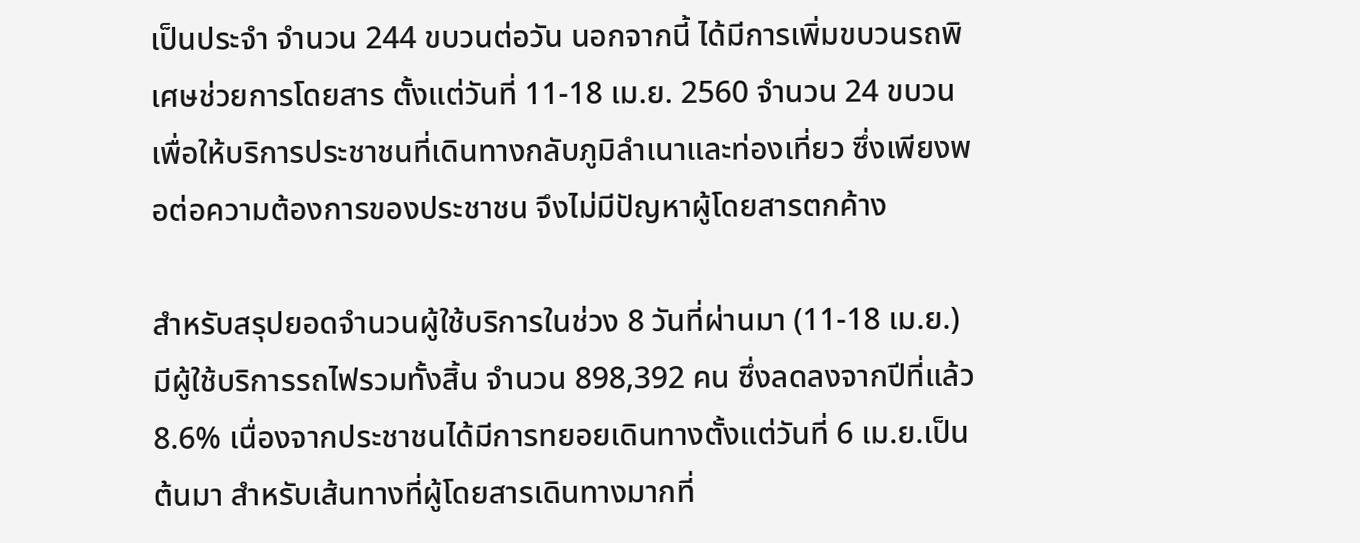เป็นประจำ จำนวน 244 ขบวนต่อวัน นอกจากนี้ ได้มีการเพิ่มขบวนรถพิเศษช่วยการโดยสาร ตั้งแต่วันที่ 11-18 เม.ย. 2560 จำนวน 24 ขบวน เพื่อให้บริการประชาชนที่เดินทางกลับภูมิลำเนาและท่องเที่ยว ซึ่งเพียงพอต่อความต้องการของประชาชน จึงไม่มีปัญหาผู้โดยสารตกค้าง

สำหรับสรุปยอดจำนวนผู้ใช้บริการในช่วง 8 วันที่ผ่านมา (11-18 เม.ย.) มีผู้ใช้บริการรถไฟรวมทั้งสิ้น จำนวน 898,392 คน ซึ่งลดลงจากปีที่แล้ว 8.6% เนื่องจากประชาชนได้มีการทยอยเดินทางตั้งแต่วันที่ 6 เม.ย.เป็นต้นมา สำหรับเส้นทางที่ผู้โดยสารเดินทางมากที่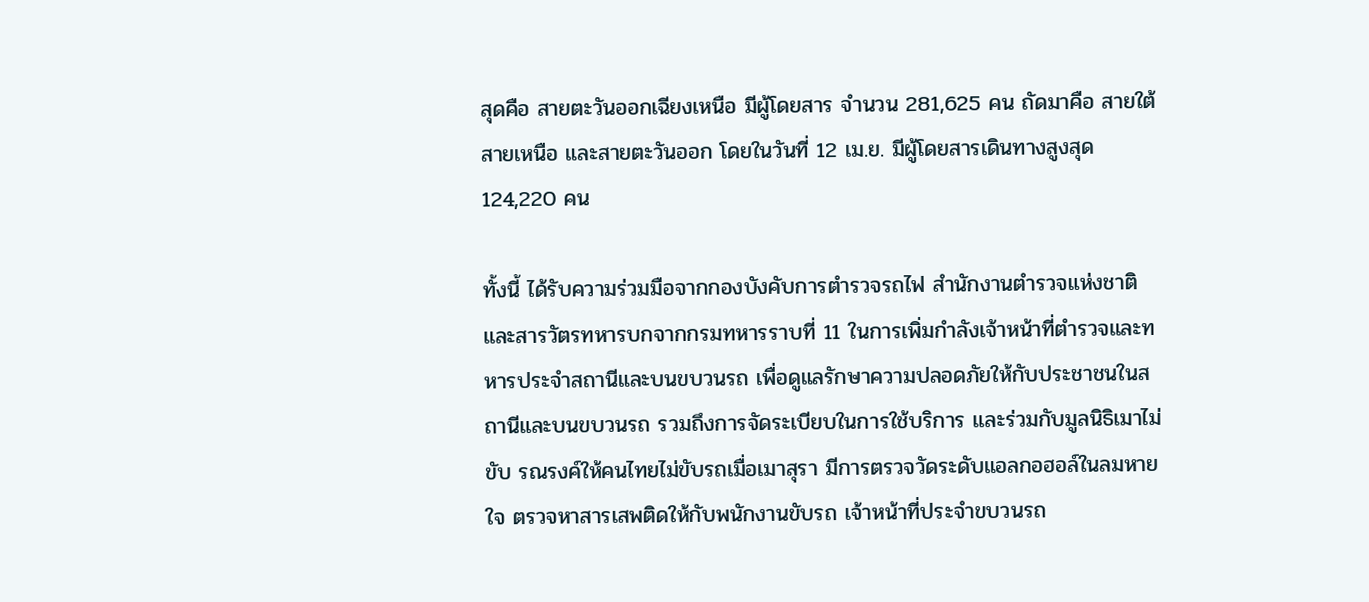สุดคือ สายตะวันออกเฉียงเหนือ มีผู้โดยสาร จำนวน 281,625 คน ถัดมาคือ สายใต้ สายเหนือ และสายตะวันออก โดยในวันที่ 12 เม.ย. มีผู้โดยสารเดินทางสูงสุด 124,220 คน

ทั้งนี้ ได้รับความร่วมมือจากกองบังคับการตำรวจรถไฟ สำนักงานตำรวจแห่งชาติ และสารวัตรทหารบกจากกรมทหารราบที่ 11 ในการเพิ่มกำลังเจ้าหน้าที่ตำรวจและทหารประจำสถานีและบนขบวนรถ เพื่อดูแลรักษาความปลอดภัยให้กับประชาชนในสถานีและบนขบวนรถ รวมถึงการจัดระเบียบในการใช้บริการ และร่วมกับมูลนิธิเมาไม่ขับ รณรงค์ให้คนไทยไม่ขับรถเมื่อเมาสุรา มีการตรวจวัดระดับแอลกอฮอล์ในลมหายใจ ตรวจหาสารเสพติดให้กับพนักงานขับรถ เจ้าหน้าที่ประจำขบวนรถ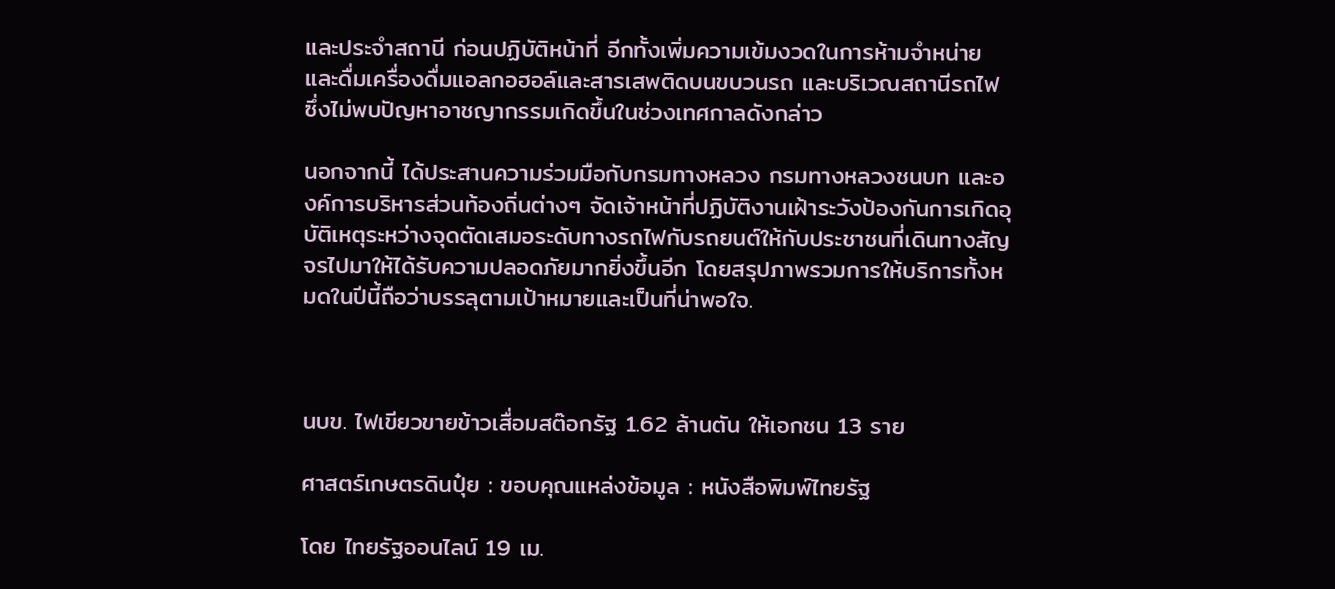และประจำสถานี ก่อนปฏิบัติหน้าที่ อีกทั้งเพิ่มความเข้มงวดในการห้ามจำหน่ายและดื่มเครื่องดื่มแอลกอฮอล์และสารเสพติดบนขบวนรถ และบริเวณสถานีรถไฟ ซึ่งไม่พบปัญหาอาชญากรรมเกิดขึ้นในช่วงเทศกาลดังกล่าว

นอกจากนี้ ได้ประสานความร่วมมือกับกรมทางหลวง กรมทางหลวงชนบท และองค์การบริหารส่วนท้องถิ่นต่างๆ จัดเจ้าหน้าที่ปฏิบัติงานเฝ้าระวังป้องกันการเกิดอุบัติเหตุระหว่างจุดตัดเสมอระดับทางรถไฟกับรถยนต์ให้กับประชาชนที่เดินทางสัญจรไปมาให้ได้รับความปลอดภัยมากยิ่งขึ้นอีก โดยสรุปภาพรวมการให้บริการทั้งหมดในปีนี้ถือว่าบรรลุตามเป้าหมายและเป็นที่น่าพอใจ.



นบข. ไฟเขียวขายข้าวเสื่อมสต๊อกรัฐ 1.62 ล้านตัน ให้เอกชน 13 ราย

ศาสตร์เกษตรดินปุ๋ย : ขอบคุณแหล่งข้อมูล : หนังสือพิมพ์ไทยรัฐ

โดย ไทยรัฐออนไลน์ 19 เม.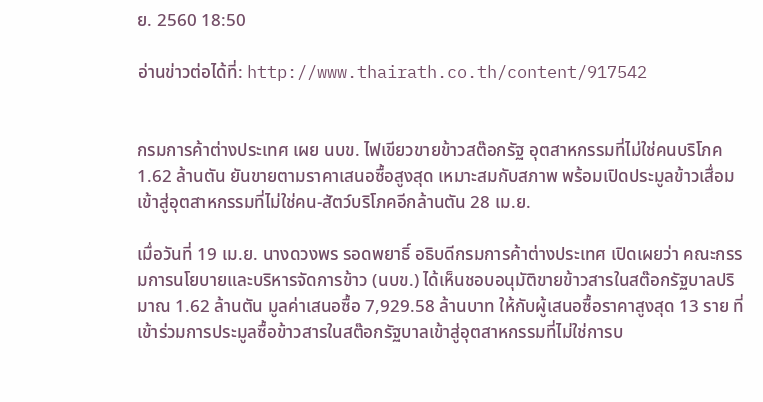ย. 2560 18:50

อ่านข่าวต่อได้ที่: http://www.thairath.co.th/content/917542


กรมการค้าต่างประเทศ เผย นบข. ไฟเขียวขายข้าวสต๊อกรัฐ อุตสาหกรรมที่ไม่ใช่คนบริโภค 1.62 ล้านตัน ยันขายตามราคาเสนอซื้อสูงสุด เหมาะสมกับสภาพ พร้อมเปิดประมูลข้าวเสื่อมเข้าสู่อุตสาหกรรมที่ไม่ใช่คน-สัตว์บริโภคอีกล้านตัน 28 เม.ย.

เมื่อวันที่ 19 เม.ย. นางดวงพร รอดพยาธิ์ อธิบดีกรมการค้าต่างประเทศ เปิดเผยว่า คณะกรรมการนโยบายและบริหารจัดการข้าว (นบข.) ได้เห็นชอบอนุมัติขายข้าวสารในสต๊อกรัฐบาลปริมาณ 1.62 ล้านตัน มูลค่าเสนอซื้อ 7,929.58 ล้านบาท ให้กับผู้เสนอซื้อราคาสูงสุด 13 ราย ที่เข้าร่วมการประมูลซื้อข้าวสารในสต๊อกรัฐบาลเข้าสู่อุตสาหกรรมที่ไม่ใช่การบ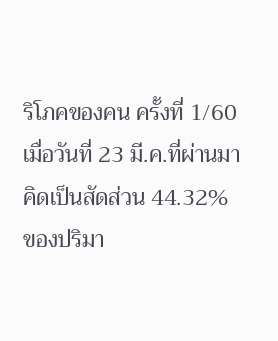ริโภคของคน ครั้งที่ 1/60 เมื่อวันที่ 23 มี.ค.ที่ผ่านมา คิดเป็นสัดส่วน 44.32% ของปริมา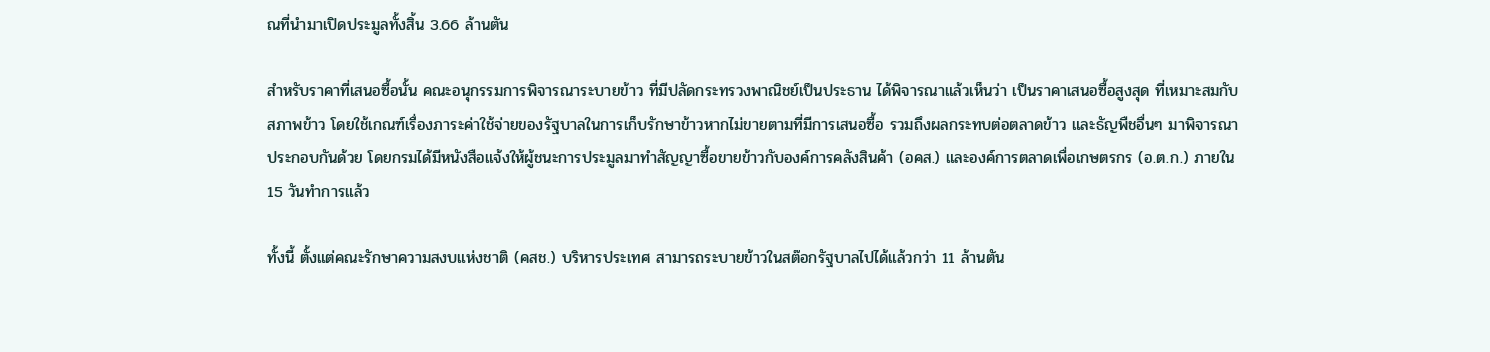ณที่นำมาเปิดประมูลทั้งสิ้น 3.66 ล้านตัน

สำหรับราคาที่เสนอซื้อนั้น คณะอนุกรรมการพิจารณาระบายข้าว ที่มีปลัดกระทรวงพาณิชย์เป็นประธาน ได้พิจารณาแล้วเห็นว่า เป็นราคาเสนอซื้อสูงสุด ที่เหมาะสมกับสภาพข้าว โดยใช้เกณฑ์เรื่องภาระค่าใช้จ่ายของรัฐบาลในการเก็บรักษาข้าวหากไม่ขายตามที่มีการเสนอซื้อ รวมถึงผลกระทบต่อตลาดข้าว และธัญพืชอื่นๆ มาพิจารณาประกอบกันด้วย โดยกรมได้มีหนังสือแจ้งให้ผู้ชนะการประมูลมาทำสัญญาซื้อขายข้าวกับองค์การคลังสินค้า (อคส.) และองค์การตลาดเพื่อเกษตรกร (อ.ต.ก.) ภายใน 15 วันทำการแล้ว

ทั้งนี้ ตั้งแต่คณะรักษาความสงบแห่งชาติ (คสช.) บริหารประเทศ สามารถระบายข้าวในสต๊อกรัฐบาลไปได้แล้วกว่า 11 ล้านตัน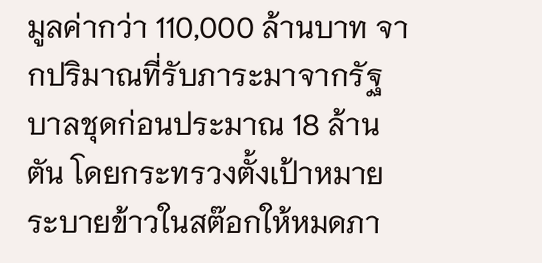มูลค่ากว่า 110,000 ล้านบาท จากปริมาณที่รับภาระมาจากรัฐบาลชุดก่อนประมาณ 18 ล้านตัน โดยกระทรวงตั้งเป้าหมายระบายข้าวในสต๊อกให้หมดภา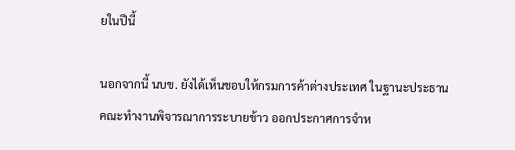ยในปีนี้

นอกจากนี้ นบข. ยังได้เห็นชอบให้กรมการค้าต่างประเทศ ในฐานะประธานคณะทำงานพิจารณาการระบายข้าว ออกประกาศการจำห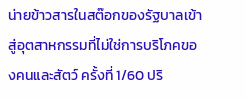น่ายข้าวสารในสต๊อกของรัฐบาลเข้าสู่อุตสาหกรรมที่ไม่ใช่การบริโภคของคนและสัตว์ ครั้งที่ 1/60 ปริ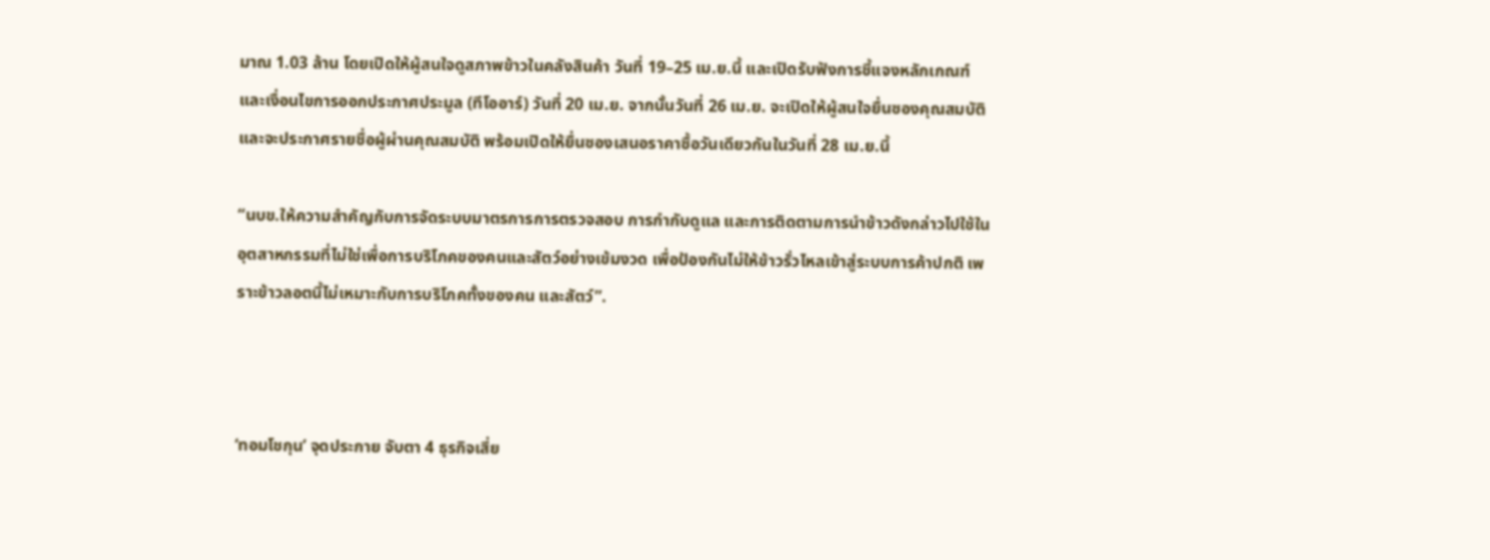มาณ 1.03 ล้าน โดยเปิดให้ผู้สนใจดูสภาพข้าวในคลังสินค้า วันที่ 19–25 เม.ย.นี้ และเปิดรับฟังการชี้แจงหลักเกณฑ์และเงื่อนไขการออกประกาศประมูล (ทีโออาร์) วันที่ 20 เม.ย. จากนั้นวันที่ 26 เม.ย. จะเปิดให้ผู้สนใจยื่นซองคุณสมบัติ และจะประกาศรายชื่อผู้ผ่านคุณสมบัติ พร้อมเปิดให้ยื่นซองเสนอราคาซื้อวันเดียวกันในวันที่ 28 เม.ย.นี้

“นบข.ให้ความสำคัญกับการจัดระบบมาตรการการตรวจสอบ การกำกับดูแล และการติดตามการนำข้าวดังกล่าวไปใช้ในอุตสาหกรรมที่ไม่ใช่เพื่อการบริโภคของคนและสัตว์อย่างเข้มงวด เพื่อป้องกันไม่ให้ข้าวรั่วไหลเข้าสู่ระบบการค้าปกติ เพราะข้าวลอตนี้ไม่เหมาะกับการบริโภคทั้งของคน และสัตว์”.



‘ทอมโชกุน’ จุดประกาย จับตา 4 ธุรกิจเสี่ย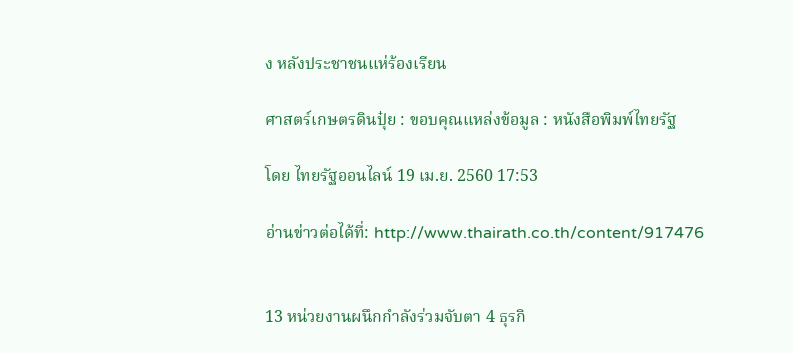ง หลังประชาชนแห่ร้องเรียน

ศาสตร์เกษตรดินปุ๋ย : ขอบคุณแหล่งข้อมูล : หนังสือพิมพ์ไทยรัฐ

โดย ไทยรัฐออนไลน์ 19 เม.ย. 2560 17:53

อ่านข่าวต่อได้ที่: http://www.thairath.co.th/content/917476


13 หน่วยงานผนึกกำลังร่วมจับตา 4 ธุรกิ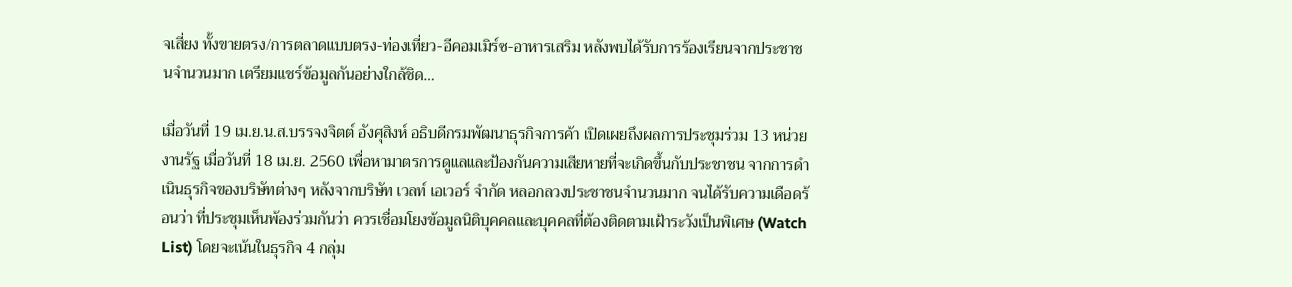จเสี่ยง ทั้งขายตรง/การตลาดแบบตรง-ท่องเที่ยว-อีคอมเมิร์ซ-อาหารเสริม หลังพบได้รับการร้องเรียนจากประชาชนจำนวนมาก เตรียมแชร์ข้อมูลกันอย่างใกล้ชิด…

เมื่อวันที่ 19 เม.ย.น.ส.บรรจงจิตต์ อังศุสิงห์ อธิบดีกรมพัฒนาธุรกิจการค้า เปิดเผยถึงผลการประชุมร่วม 13 หน่วยงานรัฐ เมื่อวันที่ 18 เม.ย. 2560 เพื่อหามาตรการดูแลและป้องกันความเสียหายที่จะเกิดขึ้นกับประชาชน จากการดำเนินธุรกิจของบริษัทต่างๆ หลังจากบริษัท เวลท์ เอเวอร์ จำกัด หลอกลวงประชาชนจำนวนมาก จนได้รับความเดือดร้อนว่า ที่ประชุมเห็นพ้องร่วมกันว่า ควรเชื่อมโยงข้อมูลนิติบุคคลและบุคคลที่ต้องติดตามเฝ้าระวังเป็นพิเศษ (Watch List) โดยจะเน้นในธุรกิจ 4 กลุ่ม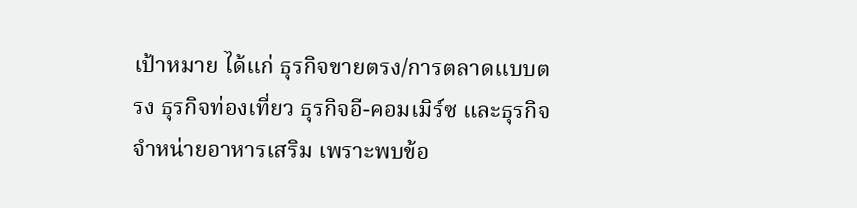เป้าหมาย ได้แก่ ธุรกิจขายตรง/การตลาดแบบตรง ธุรกิจท่องเที่ยว ธุรกิจอี-คอมเมิร์ซ และธุรกิจจำหน่ายอาหารเสริม เพราะพบข้อ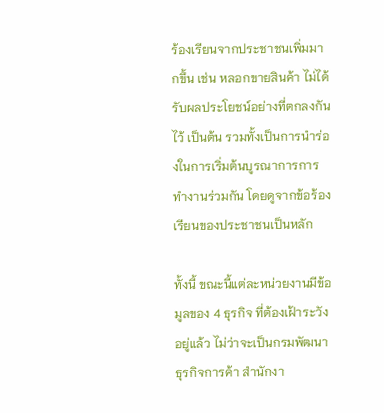ร้องเรียนจากประชาชนเพิ่มมากขึ้น เช่น หลอกขายสินค้า ไม่ได้รับผลประโยชน์อย่างที่ตกลงกันไว้ เป็นต้น รวมทั้งเป็นการนำร่องในการเริ่มต้นบูรณาการการทำงานร่วมกัน โดยดูจากข้อร้องเรียนของประชาชนเป็นหลัก

ทั้งนี้ ขณะนี้แต่ละหน่วยงานมีข้อมูลของ 4 ธุรกิจ ที่ต้องเฝ้าระวังอยู่แล้ว ไม่ว่าจะเป็นกรมพัฒนาธุรกิจการค้า สำนักงา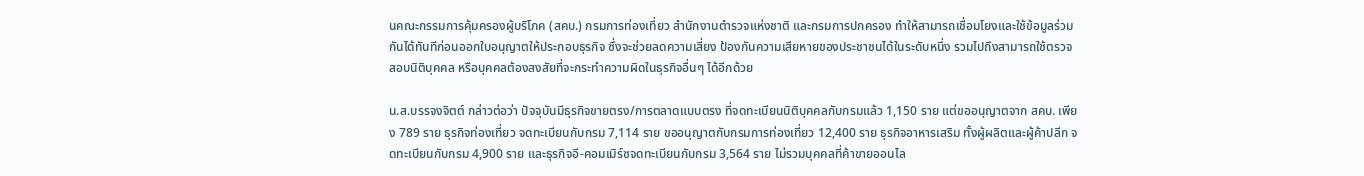นคณะกรรมการคุ้มครองผู้บริโภค (สคบ.) กรมการท่องเที่ยว สำนักงานตำรวจแห่งชาติ และกรมการปกครอง ทำให้สามารถเชื่อมโยงและใช้ข้อมูลร่วมกันได้ทันทีก่อนออกใบอนุญาตให้ประกอบธุรกิจ ซึ่งจะช่วยลดความเสี่ยง ป้องกันความเสียหายของประชาชนได้ในระดับหนึ่ง รวมไปถึงสามารถใช้ตรวจสอบนิติบุคคล หรือบุคคลต้องสงสัยที่จะกระทำความผิดในธุรกิจอื่นๆ ได้อีกด้วย

น.ส.บรรจงจิตต์ กล่าวต่อว่า ปัจจุบันมีธุรกิจขายตรง/การตลาดแบบตรง ที่จดทะเบียนนิติบุคคลกับกรมแล้ว 1,150 ราย แต่ขออนุญาตจาก สคบ. เพียง 789 ราย ธุรกิจท่องเที่ยว จดทะเบียนกับกรม 7,114 ราย ขออนุญาตกับกรมการท่องเที่ยว 12,400 ราย ธุรกิจอาหารเสริม ทั้งผู้ผลิตและผู้ค้าปลีก จดทะเบียนกับกรม 4,900 ราย และธุรกิจอี-คอมเมิร์ซจดทะเบียนกับกรม 3,564 ราย ไม่รวมบุคคลที่ค้าขายออนไล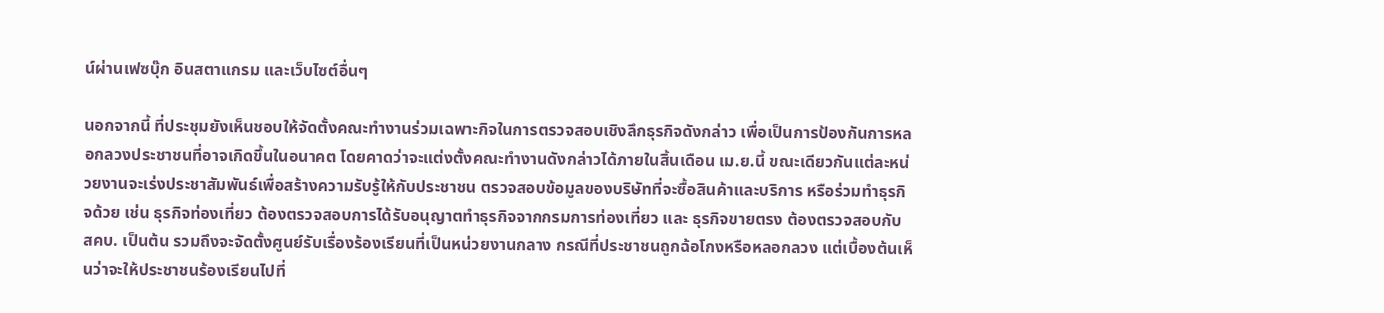น์ผ่านเฟซบุ๊ก อินสตาแกรม และเว็บไซต์อื่นๆ

นอกจากนี้ ที่ประชุมยังเห็นชอบให้จัดตั้งคณะทำงานร่วมเฉพาะกิจในการตรวจสอบเชิงลึกธุรกิจดังกล่าว เพื่อเป็นการป้องกันการหลอกลวงประชาชนที่อาจเกิดขึ้นในอนาคต โดยคาดว่าจะแต่งตั้งคณะทำงานดังกล่าวได้ภายในสิ้นเดือน เม.ย.นี้ ขณะเดียวกันแต่ละหน่วยงานจะเร่งประชาสัมพันธ์เพื่อสร้างความรับรู้ให้กับประชาชน ตรวจสอบข้อมูลของบริษัทที่จะซื้อสินค้าและบริการ หรือร่วมทำธุรกิจด้วย เช่น ธุรกิจท่องเที่ยว ต้องตรวจสอบการได้รับอนุญาตทำธุรกิจจากกรมการท่องเที่ยว และ ธุรกิจขายตรง ต้องตรวจสอบกับ สคบ. เป็นต้น รวมถึงจะจัดตั้งศูนย์รับเรื่องร้องเรียนที่เป็นหน่วยงานกลาง กรณีที่ประชาชนถูกฉ้อโกงหรือหลอกลวง แต่เบื้องต้นเห็นว่าจะให้ประชาชนร้องเรียนไปที่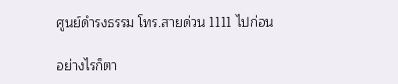ศูนย์ดำรงธรรม โทร.สายด่วน 1111 ไปก่อน

อย่างไรก็ตา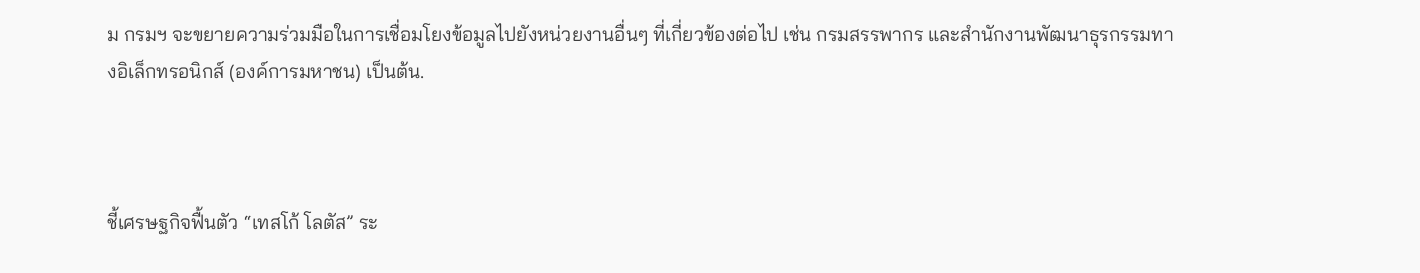ม กรมฯ จะขยายความร่วมมือในการเชื่อมโยงข้อมูลไปยังหน่วยงานอื่นๆ ที่เกี่ยวข้องต่อไป เช่น กรมสรรพากร และสำนักงานพัฒนาธุรกรรมทางอิเล็กทรอนิกส์ (องค์การมหาชน) เป็นต้น.



ชี้เศรษฐกิจฟื้นตัว “เทสโก้ โลตัส” ระ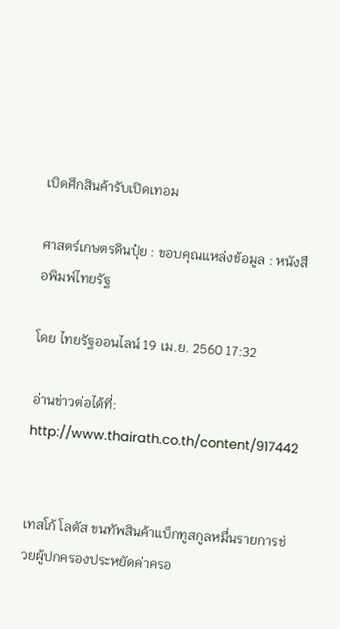เบิดศึกสินค้ารับเปิดเทอม

ศาสตร์เกษตรดินปุ๋ย : ขอบคุณแหล่งข้อมูล : หนังสือพิมพ์ไทยรัฐ

โดย ไทยรัฐออนไลน์ 19 เม.ย. 2560 17:32

อ่านข่าวต่อได้ที่: http://www.thairath.co.th/content/917442


เทสโก้ โลตัส ขนทัพสินค้าแบ็กทูสกูลหมื่นรายการช่วยผู้ปกครองประหยัดค่าครอ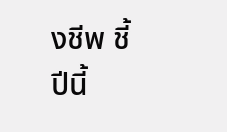งชีพ ชี้ปีนี้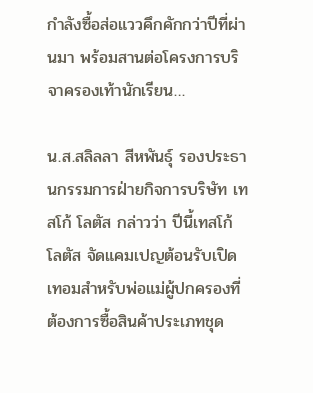กำลังซื้อส่อแววคึกคักกว่าปีที่ผ่านมา พร้อมสานต่อโครงการบริจาครองเท้านักเรียน…

น.ส.สลิลลา สีหพันธุ์ รองประธานกรรมการฝ่ายกิจการบริษัท เทสโก้ โลตัส กล่าวว่า ปีนี้เทสโก้ โลตัส จัดแคมเปญต้อนรับเปิดเทอมสำหรับพ่อแม่ผู้ปกครองที่ต้องการซื้อสินค้าประเภทชุด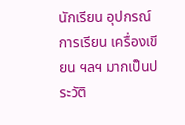นักเรียน อุปกรณ์การเรียน เครื่องเขียน ฯลฯ มากเป็นประวัติ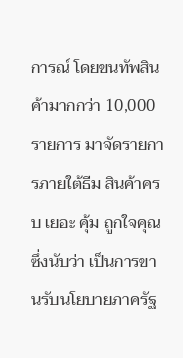การณ์ โดยขนทัพสินค้ามากกว่า 10,000 รายการ มาจัดรายการภายใต้ธีม สินค้าครบ เยอะ คุ้ม ถูกใจคุณ ซึ่งนับว่า เป็นการขานรับนโยบายภาครัฐ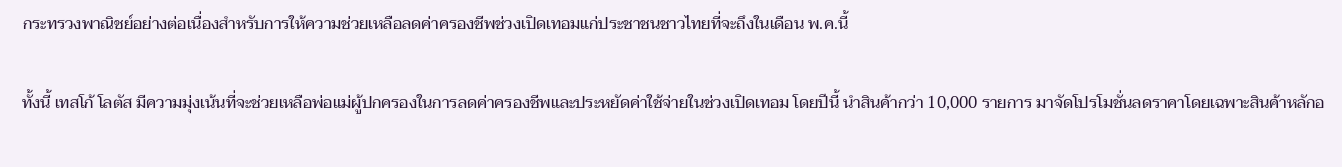กระทรวงพาณิชย์อย่างต่อเนื่องสำหรับการให้ความช่วยเหลือลดค่าครองชีพช่วงเปิดเทอมแก่ประชาชนชาวไทยที่จะถึงในเดือน พ.ค.นี้

ทั้งนี้ เทสโก้ โลตัส มีความมุ่งเน้นที่จะช่วยเหลือพ่อแม่ผู้ปกครองในการลดค่าครองชีพและประหยัดค่าใช้จ่ายในช่วงเปิดเทอม โดยปีนี้ นำสินค้ากว่า 10,000 รายการ มาจัดโปรโมชั่นลดราคาโดยเฉพาะสินค้าหลักอ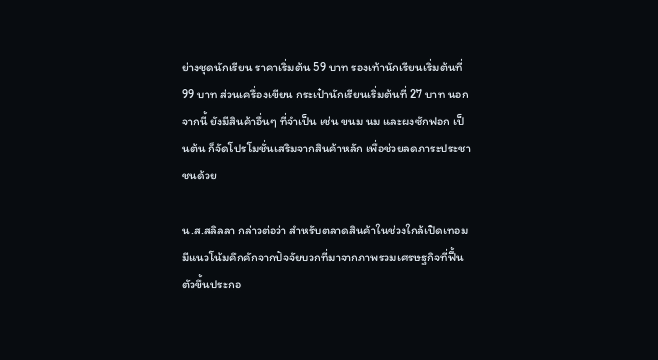ย่างชุดนักเรียน ราคาเริ่มต้น 59 บาท รองเท้านักเรียนเริ่มต้นที่ 99 บาท ส่วนเครื่องเขียน กระเป๋านักเรียนเริ่มต้นที่ 27 บาท นอกจากนี้ ยังมีสินค้าอื่นๆ ที่จำเป็น เช่น ขนม นม และผงซักฟอก เป็นต้น ก็จัดโปรโมชั่นเสริมจากสินค้าหลัก เพื่อช่วยลดภาระประชาชนด้วย

น.ส.สลิลลา กล่าวต่อว่า สำหรับตลาดสินค้าในช่วงใกล้เปิดเทอมมีแนวโน้มคึกคักจากปัจจัยบวกที่มาจากภาพรวมเศรษฐกิจที่ฟื้นตัวขึ้นประกอ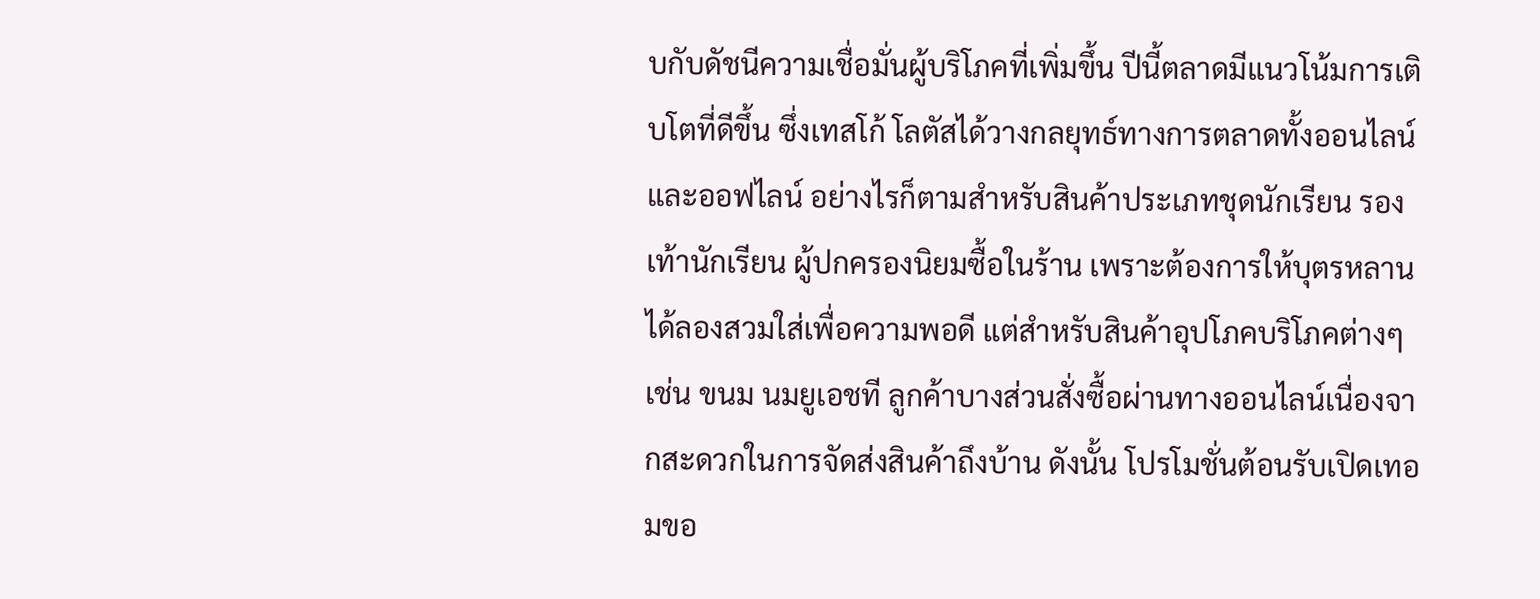บกับดัชนีความเชื่อมั่นผู้บริโภคที่เพิ่มขึ้น ปีนี้ตลาดมีแนวโน้มการเติบโตที่ดีขึ้น ซึ่งเทสโก้ โลตัสได้วางกลยุทธ์ทางการตลาดทั้งออนไลน์และออฟไลน์ อย่างไรก็ตามสำหรับสินค้าประเภทชุดนักเรียน รองเท้านักเรียน ผู้ปกครองนิยมซื้อในร้าน เพราะต้องการให้บุตรหลานได้ลองสวมใส่เพื่อความพอดี แต่สำหรับสินค้าอุปโภคบริโภคต่างๆ เช่น ขนม นมยูเอชที ลูกค้าบางส่วนสั่งซื้อผ่านทางออนไลน์เนื่องจากสะดวกในการจัดส่งสินค้าถึงบ้าน ดังนั้น โปรโมชั่นต้อนรับเปิดเทอมขอ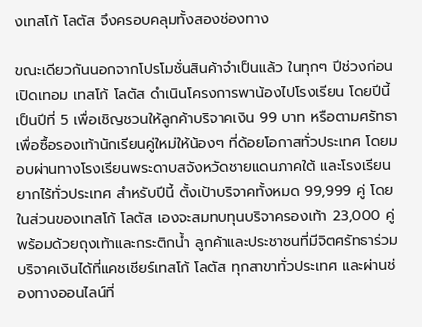งเทสโก้ โลตัส จึงครอบคลุมทั้งสองช่องทาง

ขณะเดียวกันนอกจากโปรโมชั่นสินค้าจำเป็นแล้ว ในทุกๆ ปีช่วงก่อนเปิดเทอม เทสโก้ โลตัส ดำเนินโครงการพาน้องไปโรงเรียน โดยปีนี้ เป็นปีที่ 5 เพื่อเชิญชวนให้ลูกค้าบริจาคเงิน 99 บาท หรือตามศรัทธา เพื่อซื้อรองเท้านักเรียนคู่ใหม่ให้น้องๆ ที่ด้อยโอกาสทั่วประเทศ โดยมอบผ่านทางโรงเรียนพระดาบสจังหวัดชายแดนภาคใต้ และโรงเรียนยากไร้ทั่วประเทศ สำหรับปีนี้ ตั้งเป้าบริจาคทั้งหมด 99,999 คู่ โดยในส่วนของเทสโก้ โลตัส เองจะสมทบทุนบริจาครองเท้า 23,000 คู่ พร้อมด้วยถุงเท้าและกระติกน้ำ ลูกค้าและประชาชนที่มีจิตศรัทธาร่วมบริจาคเงินได้ที่แคชเชียร์เทสโก้ โลตัส ทุกสาขาทั่วประเทศ และผ่านช่องทางออนไลน์ที่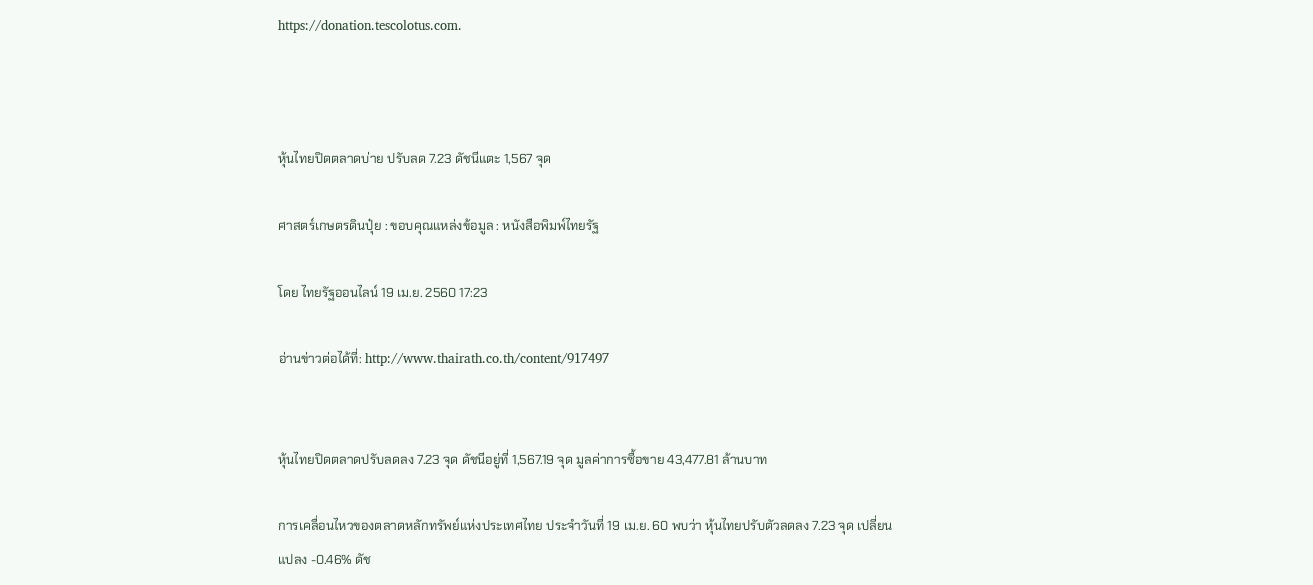https://donation.tescolotus.com.



หุ้นไทยปิดตลาดบ่าย ปรับลด 7.23 ดัชนีแตะ 1,567 จุด

ศาสตร์เกษตรดินปุ๋ย : ขอบคุณแหล่งข้อมูล : หนังสือพิมพ์ไทยรัฐ

โดย ไทยรัฐออนไลน์ 19 เม.ย. 2560 17:23

อ่านข่าวต่อได้ที่: http://www.thairath.co.th/content/917497


หุ้นไทยปิดตลาดปรับลดลง 7.23 จุด ดัชนีอยู่ที่ 1,567.19 จุด มูลค่าการซื้อขาย 43,477.81 ล้านบาท

การเคลื่อนไหวของตลาดหลักทรัพย์แห่งประเทศไทย ประจำวันที่ 19 เม.ย. 60 พบว่า หุ้นไทยปรับตัวลดลง 7.23 จุด เปลี่ยนแปลง -0.46% ดัช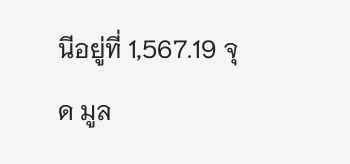นีอยู่ที่ 1,567.19 จุด มูล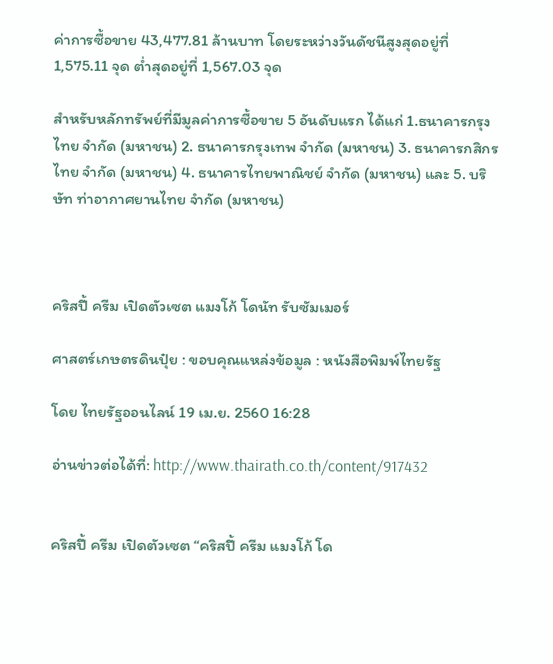ค่าการซื้อขาย 43,477.81 ล้านบาท โดยระหว่างวันดัชนีสูงสุดอยู่ที่ 1,575.11 จุด ต่ำสุดอยู่ที่ 1,567.03 จุด

สำหรับหลักทรัพย์ที่มีมูลค่าการซื้อขาย 5 อันดับแรก ได้แก่ 1.ธนาคารกรุงไทย จำกัด (มหาชน) 2. ธนาคารกรุงเทพ จำกัด (มหาชน) 3. ธนาคารกสิกรไทย จำกัด (มหาชน) 4. ธนาคารไทยพาณิชย์ จำกัด (มหาชน) และ 5. บริษัท ท่าอากาศยานไทย จำกัด (มหาชน)



คริสปี้ ครีม เปิดตัวเซต แมงโก้ โดนัท รับซัมเมอร์

ศาสตร์เกษตรดินปุ๋ย : ขอบคุณแหล่งข้อมูล : หนังสือพิมพ์ไทยรัฐ

โดย ไทยรัฐออนไลน์ 19 เม.ย. 2560 16:28

อ่านข่าวต่อได้ที่: http://www.thairath.co.th/content/917432


คริสปี้ ครีม เปิดตัวเซต “คริสปี้ ครีม แมงโก้ โด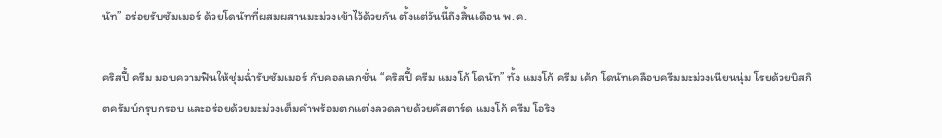นัท” อร่อยรับซัมเมอร์ ด้วยโดนัทที่ผสมผสานมะม่วงเข้าไว้ด้วยกัน ตั้งแต่วันนี้ถึงสิ้นเดือน พ.ค.

คริสปี้ ครีม มอบความฟินให้ชุ่มฉ่ำรับซัมเมอร์ กับคอลเลกชั่น “คริสปี้ ครีม แมงโก้ โดนัท” ทั้ง แมงโก้ ครีม เค้ก โดนัทเคลือบครีมมะม่วงเนียนนุ่ม โรยด้วยบิสกิตครัมบ์กรุบกรอบ และอร่อยด้วยมะม่วงเต็มคำพร้อมตกแต่งลวดลายด้วยคัสตาร์ด แมงโก้ ครีม โอริง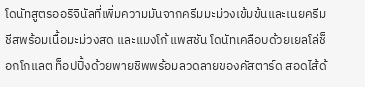โดนัทสูตรออริจินัลที่เพิ่มความมันจากครีมมะม่วงเข้มข้นและเนยครีมชีสพร้อมเนื้อมะม่วงสด และแมงโก้ แพสชัน โดนัทเคลือบด้วยเยลโล่ช็อกโกแลต ท็อปปิ้งด้วยพายชิพพร้อมลวดลายของคัสตาร์ด สอดไส้ด้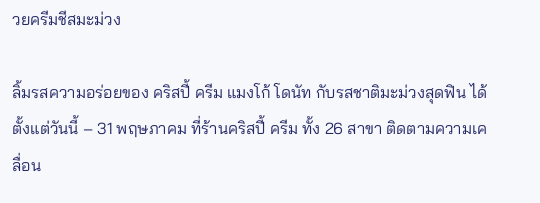วยครีมชีสมะม่วง

ลิ้มรสความอร่อยของ คริสปี้ ครีม แมงโก้ โดนัท กับรสชาติมะม่วงสุดฟิน ได้ตั้งแต่วันนี้ – 31 พฤษภาคม ที่ร้านคริสปี้ ครีม ทั้ง 26 สาขา ติดตามความเคลื่อน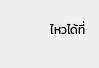ไหวได้ที่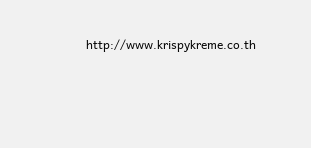http://www.krispykreme.co.th